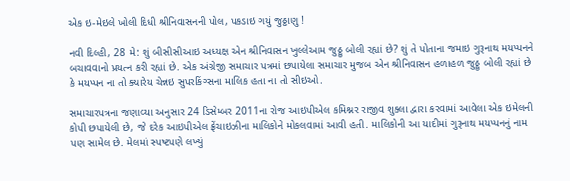એક ઇ-મેઇલે ખોલી દિધી શ્રીનિવાસનની પોલ, પકડાઇ ગયું જુઠ્ઠાણુ !

નવી દિલ્હી, 28 મે: શું બીસીસીઆઇ અધ્યક્ષ એન શ્રીનિવાસન ખુલ્લેઆમ જુઠ્ઠુ બોલી રહ્યાં છે? શું તે પોતાના જમાઇ ગુરૂનાથ મયપ્પનને બચાવવાનો પ્રયત્ન કરી રહ્યાં છે. એક અંગ્રેજી સમાચાર પત્રમાં છપાયેલા સમાચાર મુજબ એન શ્રીનિવાસન હળાહળ જુઠ્ઠુ બોલી રહ્યાં છે કે મયપ્પન ના તો ક્યારેય ચેન્નઇ સુપરકિંગ્સના માલિક હતા ના તો સીઇઓ.

સમાચારપત્રના જણાવ્યા અનુસાર 24 ડિસેમ્બર 2011ના રોજ આઇપીએલ કમિશ્નર રાજીવ શુક્લા દ્વારા કરવામાં આવેલા એક ઇમેલની કોપી છપાયેલી છે, જે દરેક આઇપીએલ ફ્રેંચાઇઝીના માલિકોને મોકલવામાં આવી હતી. માલિકોની આ યાદીમાં ગુરૂનાથ મયપ્પનનું નામ પણ સામેલ છે. મેલમાં સ્પષ્ટપણે લખ્યું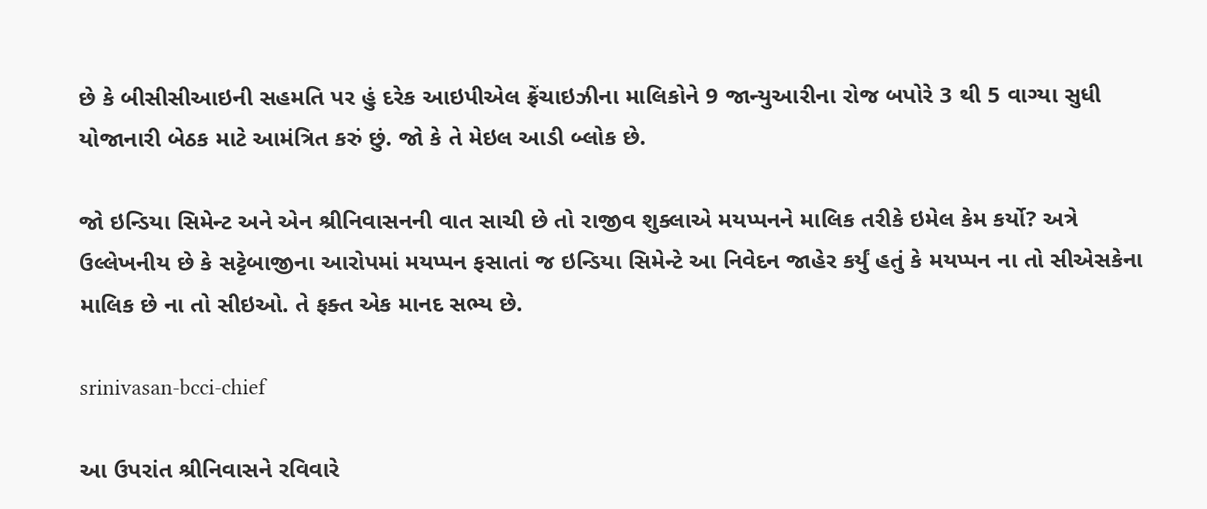છે કે બીસીસીઆઇની સહમતિ પર હું દરેક આઇપીએલ ફ્રેંચાઇઝીના માલિકોને 9 જાન્યુઆરીના રોજ બપોરે 3 થી 5 વાગ્યા સુધી યોજાનારી બેઠક માટે આમંત્રિત કરું છું. જો કે તે મેઇલ આડી બ્લોક છે.

જો ઇન્ડિયા સિમેન્ટ અને એન શ્રીનિવાસનની વાત સાચી છે તો રાજીવ શુક્લાએ મયપ્પનને માલિક તરીકે ઇમેલ કેમ કર્યો? અત્રે ઉલ્લેખનીય છે કે સટ્ટેબાજીના આરોપમાં મયપ્પન ફસાતાં જ ઇન્ડિયા સિમેન્ટે આ નિવેદન જાહેર કર્યું હતું કે મયપ્પન ના તો સીએસકેના માલિક છે ના તો સીઇઓ. તે ફક્ત એક માનદ સભ્ય છે.

srinivasan-bcci-chief

આ ઉપરાંત શ્રીનિવાસને રવિવારે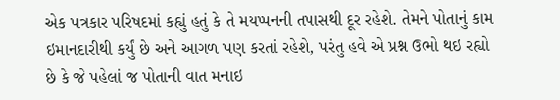એક પત્રકાર પરિષદમાં કહ્યું હતું કે તે મયપ્પનની તપાસથી દૂર રહેશે. તેમને પોતાનું કામ ઇમાનદારીથી કર્યું છે અને આગળ પણ કરતાં રહેશે, પરંતુ હવે એ પ્રશ્ન ઉભો થઇ રહ્યો છે કે જે પહેલાં જ પોતાની વાત મનાઇ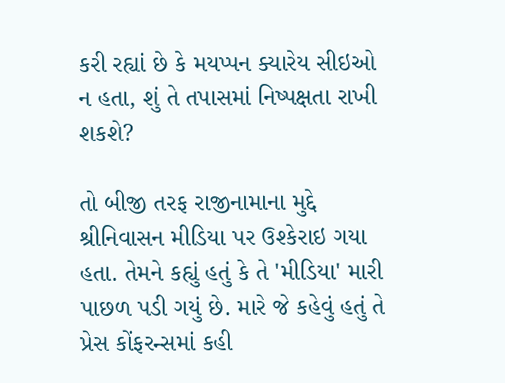કરી રહ્યાં છે કે મયપ્પન ક્યારેય સીઇઓ ન હતા, શું તે તપાસમાં નિષ્પક્ષતા રાખી શકશે?

તો બીજી તરફ રાજીનામાના મુદ્દે શ્રીનિવાસન મીડિયા પર ઉશ્કેરાઇ ગયા હતા. તેમને કહ્યું હતું કે તે 'મીડિયા' મારી પાછળ પડી ગયું છે. મારે જે કહેવું હતું તે પ્રેસ કોંફરન્સમાં કહી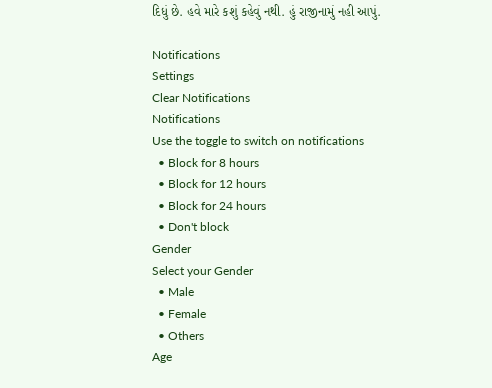દિધું છે. હવે મારે કશું કહેવું નથી. હું રાજીનામું નહી આપું.

Notifications
Settings
Clear Notifications
Notifications
Use the toggle to switch on notifications
  • Block for 8 hours
  • Block for 12 hours
  • Block for 24 hours
  • Don't block
Gender
Select your Gender
  • Male
  • Female
  • Others
Age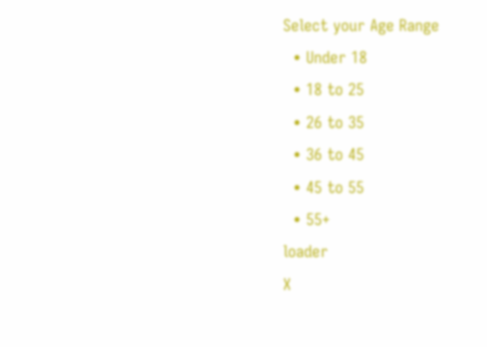Select your Age Range
  • Under 18
  • 18 to 25
  • 26 to 35
  • 36 to 45
  • 45 to 55
  • 55+
loader
X